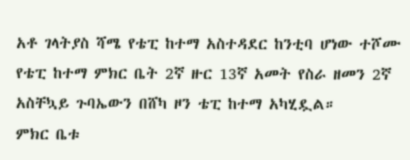አቶ ገላትያስ ሻሜ የቴፒ ከተማ አስተዳደር ከንቲባ ሆነው ተሾሙ
የቴፒ ከተማ ምክር ቤት 2ኛ ዙር 13ኛ አመት የስራ ዘመን 2ኛ አስቸኳይ ጉባኤውን በሸካ ዞን ቴፒ ከተማ አካሂዷል።
ምክር ቤቱ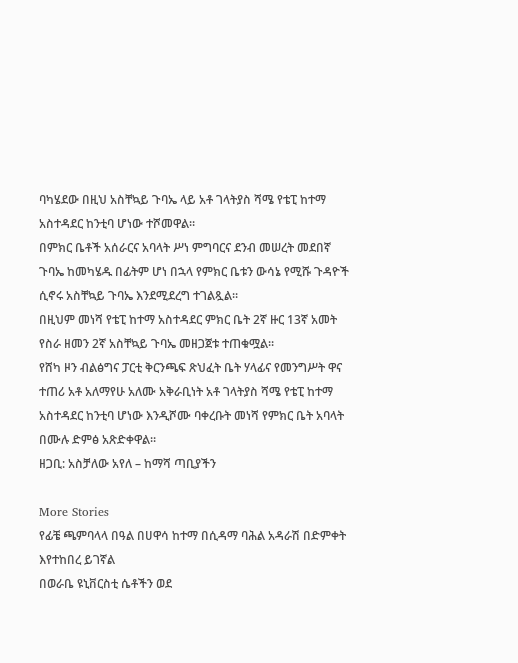ባካሄደው በዚህ አስቸኳይ ጉባኤ ላይ አቶ ገላትያስ ሻሜ የቴፒ ከተማ አስተዳደር ከንቲባ ሆነው ተሾመዋል።
በምክር ቤቶች አሰራርና አባላት ሥነ ምግባርና ደንብ መሠረት መደበኛ ጉባኤ ከመካሄዱ በፊትም ሆነ በኋላ የምክር ቤቱን ውሳኔ የሚሹ ጉዳዮች ሲኖሩ አስቸኳይ ጉባኤ እንደሚደረግ ተገልጿል።
በዚህም መነሻ የቴፒ ከተማ አስተዳደር ምክር ቤት 2ኛ ዙር 13ኛ አመት የስራ ዘመን 2ኛ አስቸኳይ ጉባኤ መዘጋጀቱ ተጠቁሟል።
የሸካ ዞን ብልፅግና ፓርቲ ቅርንጫፍ ጽህፈት ቤት ሃላፊና የመንግሥት ዋና ተጠሪ አቶ አለማየሁ አለሙ አቅራቢነት አቶ ገላትያስ ሻሜ የቴፒ ከተማ አስተዳደር ከንቲባ ሆነው እንዲሾሙ ባቀረቡት መነሻ የምክር ቤት አባላት በሙሉ ድምፅ አጽድቀዋል።
ዘጋቢ: አስቻለው አየለ – ከማሻ ጣቢያችን

More Stories
የፊቼ ጫምባላላ በዓል በሀዋሳ ከተማ በሲዳማ ባሕል አዳራሽ በድምቀት እየተከበረ ይገኛል
በወራቤ ዩኒቨርስቲ ሴቶችን ወደ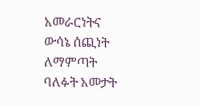አመራርነትና ውሳኔ ሰጪነት ለማምጣት ባለፉት አመታት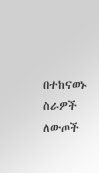በተከናወኑ ስራዎች ለውጦች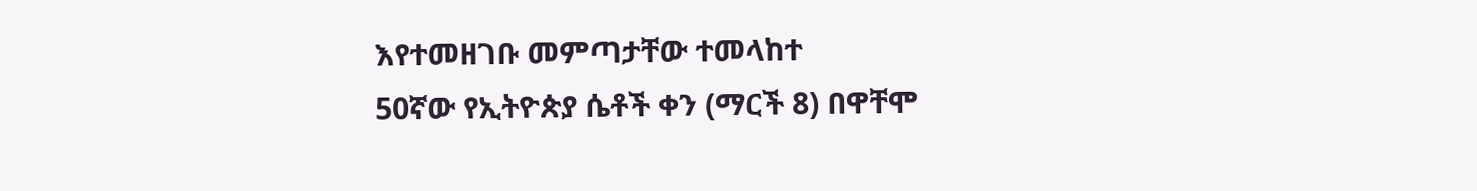እየተመዘገቡ መምጣታቸው ተመላከተ
50ኛው የኢትዮጵያ ሴቶች ቀን (ማርች 8) በዋቸሞ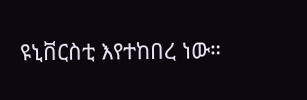ዩኒቨርስቲ እየተከበረ ነው።